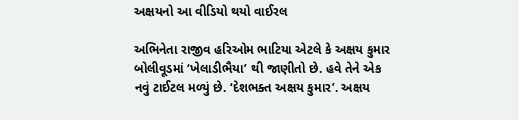અક્ષયનો આ વીડિયો થયો વાઈરલ

અભિનેતા રાજીવ હરિઓમ ભાટિયા એટલે કે અક્ષય કુમાર બોલીવૂડમાં ‘ખેલાડીભૈયા’ થી જાણીતો છે. હવે તેને એક નવું ટાઈટલ મળ્યું છે. ‘દેશભક્ત અક્ષય કુમાર’. અક્ષય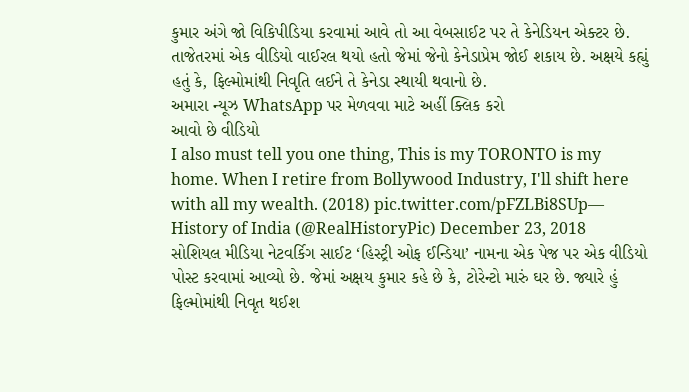કુમાર અંગે જો વિકિપીડિયા કરવામાં આવે તો આ વેબસાઈટ પર તે કેનેડિયન એક્ટર છે. તાજેતરમાં એક વીડિયો વાઈરલ થયો હતો જેમાં જેનો કેનેડાપ્રેમ જોઈ શકાય છે. અક્ષયે કહ્યું હતું કે, ફિલ્મોમાંથી નિવૃતિ લઈને તે કેનેડા સ્થાયી થવાનો છે.
અમારા ન્યૂઝ WhatsApp પર મેળવવા માટે અહીં ક્લિક કરો
આવો છે વીડિયો
I also must tell you one thing, This is my TORONTO is my home. When I retire from Bollywood Industry, I'll shift here with all my wealth. (2018) pic.twitter.com/pFZLBi8SUp— History of India (@RealHistoryPic) December 23, 2018
સોશિયલ મીડિયા નેટવર્કિગ સાઈટ ‘હિસ્ટ્રી ઓફ ઈન્ડિયા’ નામના એક પેજ પર એક વીડિયો પોસ્ટ કરવામાં આવ્યો છે. જેમાં અક્ષય કુમાર કહે છે કે, ટોરેન્ટો મારું ઘર છે. જ્યારે હું ફિલ્મોમાંથી નિવૃત થઈશ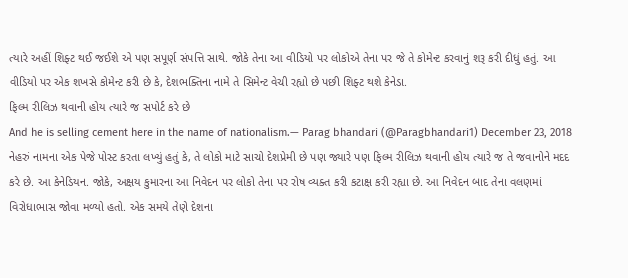ત્યારે અહીં શિફ્ટ થઈ જઈશે એ પણ સપૂર્ણ સંપત્તિ સાથે. જોકે તેના આ વીડિયો પર લોકોએ તેના પર જે તે કોમેન્ટ કરવાનું શરૂ કરી દીધું હતું. આ વીડિયો પર એક શખસે કોમેન્ટ કરી છે કે, દેશભક્તિના નામે તે સિમેન્ટ વેચી રહ્યો છે પછી શિફ્ટ થશે કેનેડા.
ફિલ્મ રીલિઝ થવાની હોય ત્યારે જ સપોર્ટ કરે છે
And he is selling cement here in the name of nationalism.— Parag bhandari (@Paragbhandari1) December 23, 2018
નેહરું નામના એક પેજે પોસ્ટ કરતા લખ્યું હતું કે, તે લોકો માટે સાચો દેશપ્રેમી છે પણ જ્યારે પણ ફિલ્મ રીલિઝ થવાની હોય ત્યારે જ તે જવાનોને મદદ કરે છે. આ કેનેડિયન. જોકે, અક્ષય કુમારના આ નિવેદન પર લોકો તેના પર રોષ વ્યક્ત કરી કટાક્ષ કરી રહ્યા છે. આ નિવેદન બાદ તેના વલણમાં વિરોધાભાસ જોવા મળ્યો હતો. એક સમયે તેણે દેશના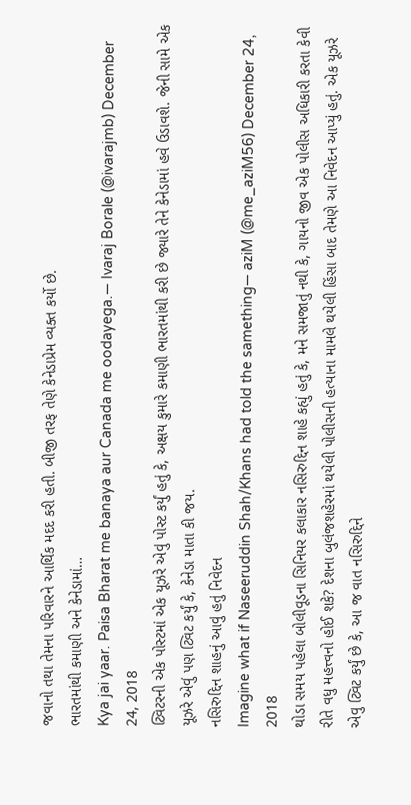જવાનો તથા તેમના પરિવારને આર્થિક મદદ કરી હતી. બીજી તરફ તેણે કેનેડાપ્રેમ વ્યક્ત કર્યો છે.
ભારતમાંથી કમાણી અને કેનેડામાં…
Kya jai yaar. Paisa Bharat me banaya aur Canada me oodayega.— Ivaraj Borale (@ivarajmb) December 24, 2018
ટ્વિટરની એક પોસ્ટમાં એક યૂઝરે એવું પોસ્ટ કર્યું હતું કે, અક્ષય કુમારે કમાણી ભારતમાંથી કરી છે જ્યારે તેને કેનેડામાં હવે ઉડાવશે. જેની સામે એક યૂઝરે એવું પણ ટ્વિટ કર્યું કે, કેનેડા માતા કી જય.
નસિરુદ્દિન શાહનું આવું હતું નિવેદન
Imagine what if Naseeruddin Shah/Khans had told the samething— aziM (@me_aziM56) December 24, 2018
થોડા સમય પહેલા બોલીવૂડના સિનિયર કલાકાર નસિરુદ્દિન શાહે કહ્યું હતું કે, મને સમજાતું નથી કે, ગાયનો જીવ એક પોલીસ અધિકારી કરતા કેવી રીતે વધુ મહત્ત્વનો હોઈ શકે? દેશના બુલંજશહેરમાં થયેલી પોલીસની હત્યાના મામલે થયેલી હિંસા બાદ તેમણે આ નિવેદન આપ્યું હતું. એક યૂઝરે એવુ ટ્વિટ કર્યું છે કે, આ જ વાત નસિરુદ્દિને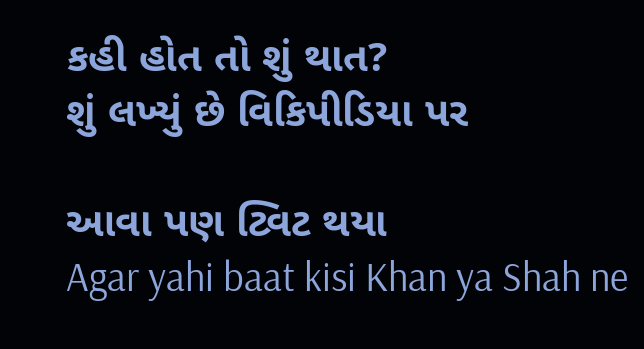કહી હોત તો શું થાત?
શું લખ્યું છે વિકિપીડિયા પર

આવા પણ ટ્વિટ થયા
Agar yahi baat kisi Khan ya Shah ne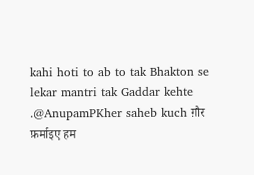kahi hoti to ab to tak Bhakton se lekar mantri tak Gaddar kehte .@AnupamPKher saheb kuch ग़ौर फ़र्माइए हम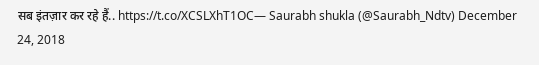सब इंतज़ार कर रहे हैं.. https://t.co/XCSLXhT1OC— Saurabh shukla (@Saurabh_Ndtv) December 24, 2018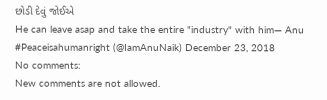છોડી દેવું જોઈએ
He can leave asap and take the entire "industry" with him— Anu #Peaceisahumanright (@IamAnuNaik) December 23, 2018
No comments:
New comments are not allowed.